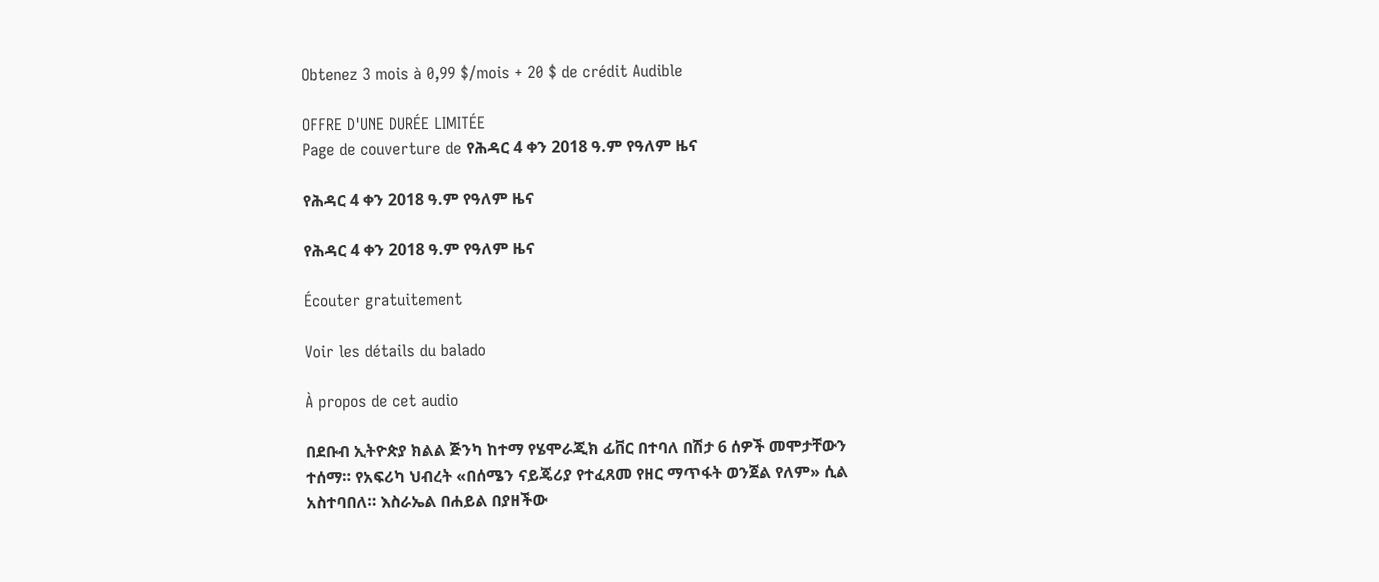Obtenez 3 mois à 0,99 $/mois + 20 $ de crédit Audible

OFFRE D'UNE DURÉE LIMITÉE
Page de couverture de የሕዳር 4 ቀን 2018 ዓ.ም የዓለም ዜና

የሕዳር 4 ቀን 2018 ዓ.ም የዓለም ዜና

የሕዳር 4 ቀን 2018 ዓ.ም የዓለም ዜና

Écouter gratuitement

Voir les détails du balado

À propos de cet audio

በደቡብ ኢትዮጵያ ክልል ጅንካ ከተማ የሄሞራጂክ ፊቨር በተባለ በሽታ 6 ሰዎች መሞታቸውን ተሰማ። የአፍሪካ ህብረት «በሰሜን ናይጄሪያ የተፈጸመ የዘር ማጥፋት ወንጀል የለም» ሲል አስተባበለ። እስራኤል በሐይል በያዘችው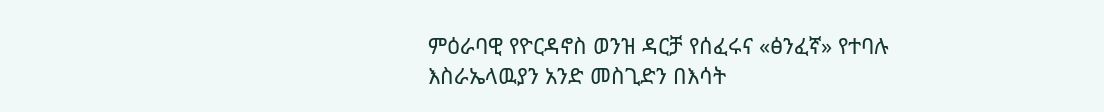ምዕራባዊ የዮርዳኖስ ወንዝ ዳርቻ የሰፈሩና «ፅንፈኛ» የተባሉ እስራኤላዉያን አንድ መስጊድን በእሳት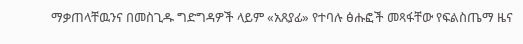ማቃጠላቸዉንና በመስጊዱ ግድግዳዎች ላይም «አጸያፊ» የተባሉ ፅሑፎች መጻፋቸው የፍልስጤማ ዜና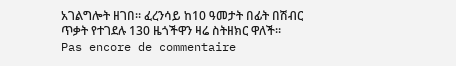አገልግሎት ዘገበ። ፈረንሳይ ከ10 ዓመታት በፊት በሽብር ጥቃት የተገደሉ 130 ዜጎችዋን ዛሬ ስትዘክር ዋለች።
Pas encore de commentaire